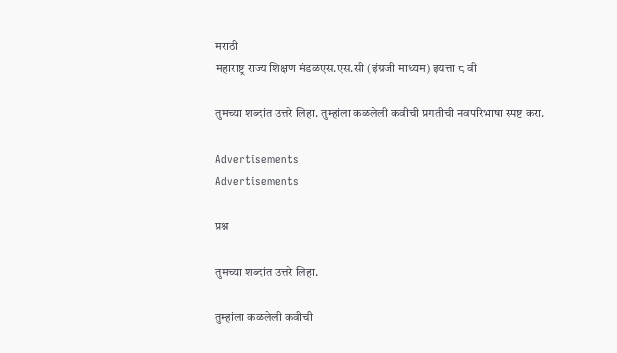मराठी
महाराष्ट्र राज्य शिक्षण मंडळएस.एस.सी (इंग्रजी माध्यम) इयत्ता ८ वी

तुमच्या शब्दांत उत्तरे लिहा. तुम्हांला कळलेली कवीची प्रगतीची नवपरिभाषा स्पष्ट करा.

Advertisements
Advertisements

प्रश्न

तुमच्या शब्दांत उत्तरे लिहा.

तुम्हांला कळलेली कवीची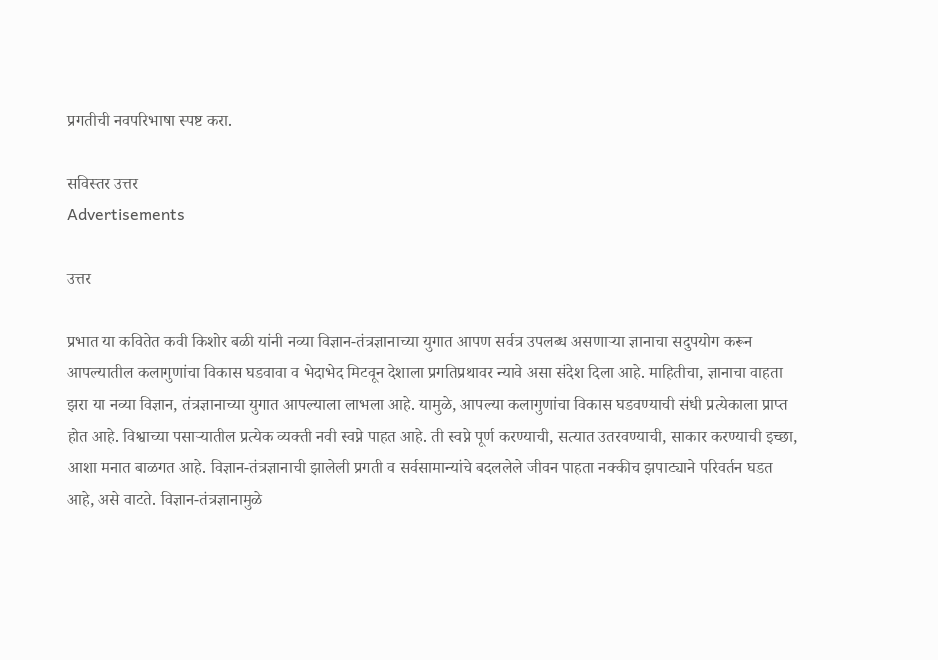प्रगतीची नवपरिभाषा स्पष्ट करा.

सविस्तर उत्तर
Advertisements

उत्तर

प्रभात या कवितेत कवी किशोर बळी यांनी नव्या विज्ञान-तंत्रज्ञानाच्या युगात आपण सर्वत्र उपलब्ध असणाऱ्या ज्ञानाचा सदुपयोग करून आपल्यातील कलागुणांचा विकास घडवावा व भेदाभेद मिटवून देशाला प्रगतिप्रथावर न्यावे असा संदेश दिला आहे. माहितीचा, ज्ञानाचा वाहता झरा या नव्या विज्ञान, तंत्रज्ञानाच्या युगात आपल्याला लाभला आहे. यामुळे, आपल्या कलागुणांचा विकास घडवण्याची संधी प्रत्येकाला प्राप्त होत आहे. विश्वाच्या पसाऱ्यातील प्रत्येक व्यक्ती नवी स्वप्ने पाहत आहे. ती स्वप्ने पूर्ण करण्याची, सत्यात उतरवण्याची, साकार करण्याची इच्छा, आशा मनात बाळगत आहे. विज्ञान-तंत्रज्ञानाची झालेली प्रगती व सर्वसामान्यांचे बदललेले जीवन पाहता नक्कीच झपाट्याने परिवर्तन घडत आहे, असे वाटते. विज्ञान-तंत्रज्ञानामुळे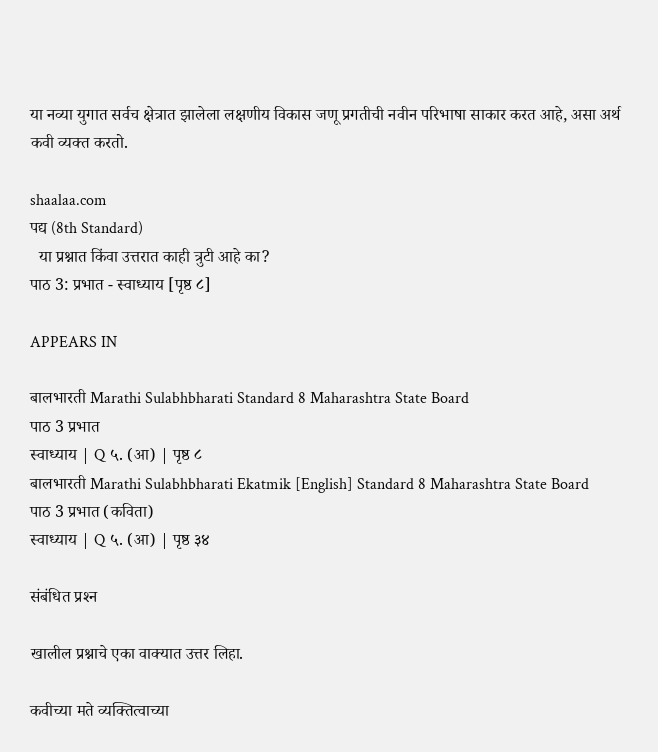या नव्या युगात सर्वच क्षेत्रात झालेला लक्षणीय विकास जणू प्रगतीची नवीन परिभाषा साकार करत आहे, असा अर्थ कवी व्यक्त करतो.

shaalaa.com
पद्य (8th Standard)
  या प्रश्नात किंवा उत्तरात काही त्रुटी आहे का?
पाठ 3: प्रभात - स्वाध्याय [पृष्ठ ८]

APPEARS IN

बालभारती Marathi Sulabhbharati Standard 8 Maharashtra State Board
पाठ 3 प्रभात
स्वाध्याय | Q ५. (आ) | पृष्ठ ८
बालभारती Marathi Sulabhbharati Ekatmik [English] Standard 8 Maharashtra State Board
पाठ 3 प्रभात (कविता)
स्वाध्याय | Q ५. (आ) | पृष्ठ ३४

संबंधित प्रश्‍न

खालील प्रश्नाचे एका वाक्यात उत्तर लिहा.

कवीच्या मते व्यक्तित्वाच्या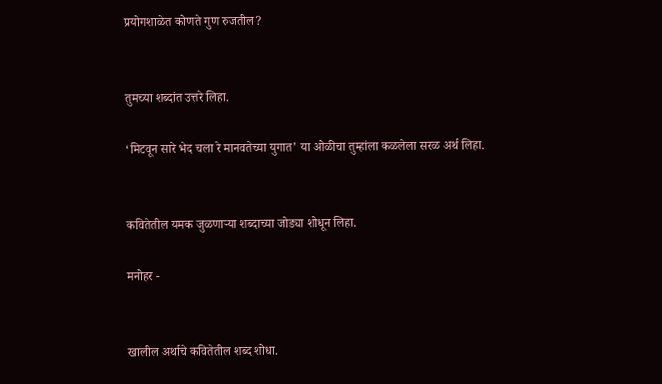प्रयोगशाळेत कोणते गुण रुजतील?


तुमच्या शब्दांत उत्तरे लिहा.

‘मिटवून सारे भेद चला रे मानवतेच्या युगात’ या ओळीचा तुम्हांला कळलेला सरळ अर्थ लिहा.


कवितेतील यमक जुळणाऱ्या शब्दाच्या जोड्या शोधून लिहा.

मनोहर -


खालील अर्थाचे कवितेतील शब्द शोधा.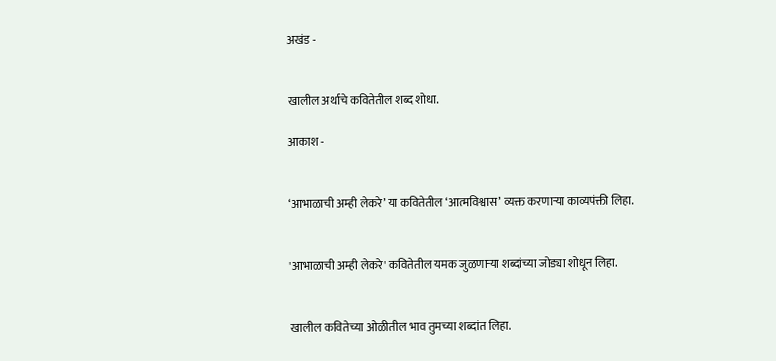अखंड -


खालील अर्थाचे कवितेतील शब्द शोधा.

आकाश -


‘आभाळाची अम्ही लेकरे’ या कवितेतील ‘आत्मविश्वास’ व्यक्त करणाऱ्या काव्यपंक्ती लिहा.


'आभाळाची अम्ही लेकरे' कवितेतील यमक जुळणाऱ्या शब्दांच्या जोड्या शोधून लिहा.


खालील कवितेच्या ओळीतील भाव तुमच्या शब्दांत लिहा.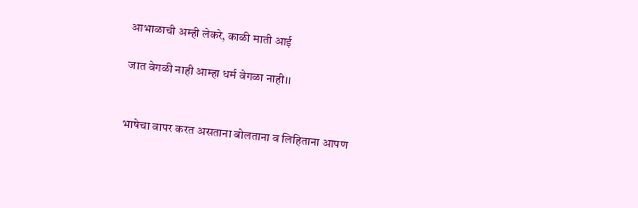आभाळाची अम्ही लेकरे, काळी माती आई

जात वेगळी नाही आम्हा धर्म वेगळा नाही।।


भाषेचा वापर करत असताना बोलताना व लिहिताना आपण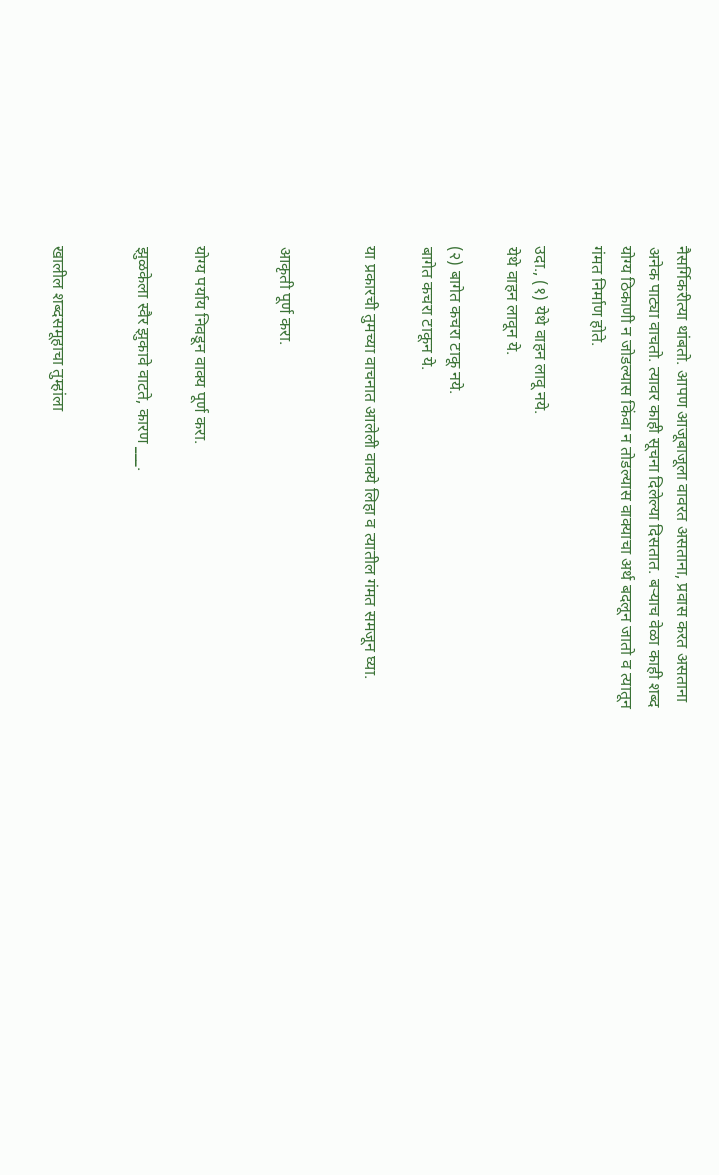नैसर्गिकरीत्या थांबतो. आपण आजूबाजूला वावरत असताना, प्रवास करत असताना अनेक पाट्या वाचतो. त्यावर काही सूचना दिलेल्या दिसतात. बऱ्याच वेळा काही शब्द योग्य ठिकाणी न जोडल्यास किंवा न तोडल्यास वाक्याचा अर्थ बदलून जातो व त्यातून गंमत निर्माण होते.

उदा., (१) येथे वाहन लावू नये.
येथे वाहन लावून ये.

(२) बागेत कचरा टाकू नये.
बागेत कचरा टाकून ये.

या प्रकारची तुमच्या वाचनात आलेली वाक्ये लिहा व त्यातील गंमत समजून घ्या.


आकृती पूर्ण करा.


योग्य पर्याय निवडून वाक्य पूर्ण करा.

झुळकेला स्वैर झुकावे वाटते, कारण ___.


खालील शब्दसमूहाचा तुम्हांला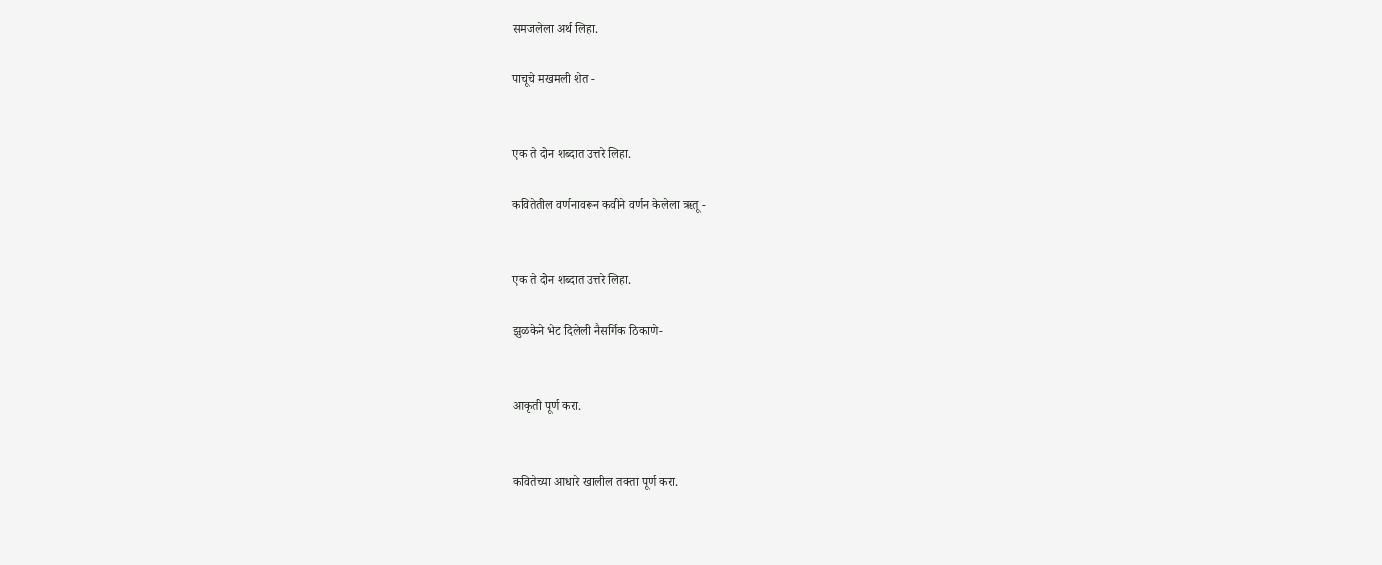समजलेला अर्थ लिहा.

पाचूचे मखमली शेत -


एक ते दोन शब्दात उत्तरे लिहा.

कवितेतील वर्णनावरून कवीने वर्णन केलेला ऋतू -


एक ते दोन शब्दात उत्तरे लिहा.

झुळकेने भेट दिलेली नैसर्गिक ठिकाणे-


आकृती पूर्ण करा.


कवितेच्या आधारे खालील तक्ता पूर्ण करा.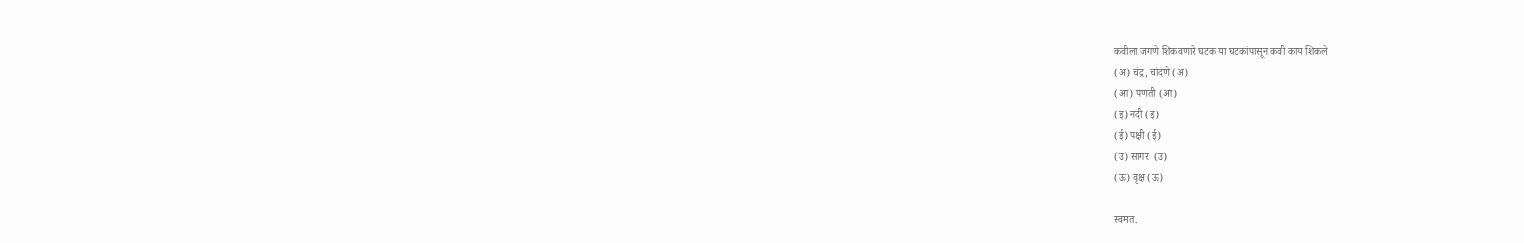कवीला जगणे शिकवणारे घटक या घटकांपासून कवी काय शिकले
(अ) चंद्र, चांदणे (अ)
(आ) पणती (आ)
(इ) नदी (इ)
(ई) पक्षी (ई)
(उ) सागर  (उ)
(ऊ) वृक्ष (ऊ)

स्वमत.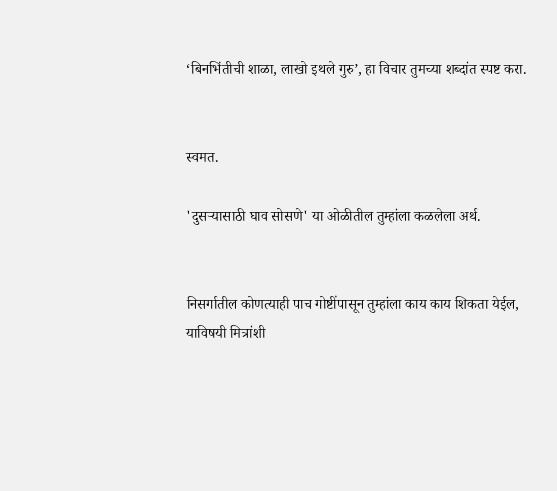‘बिनभिंतीची शाळा, लाखो इथले गुरु’, हा विचार तुमच्या शब्दांत स्पष्ट करा.


स्वमत.

'दुसऱ्यासाठी घाव सोसणे' या ओळीतील तुम्हांला कळलेला अर्थ.


निसर्गातील कोणत्याही पाच गोष्टींपासून तुम्हांला काय काय शिकता येईल, याविषयी मित्रांशी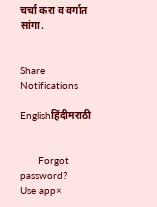चर्चा करा व वर्गात सांगा.


Share
Notifications

Englishहिंदीमराठी


      Forgot password?
Use app×